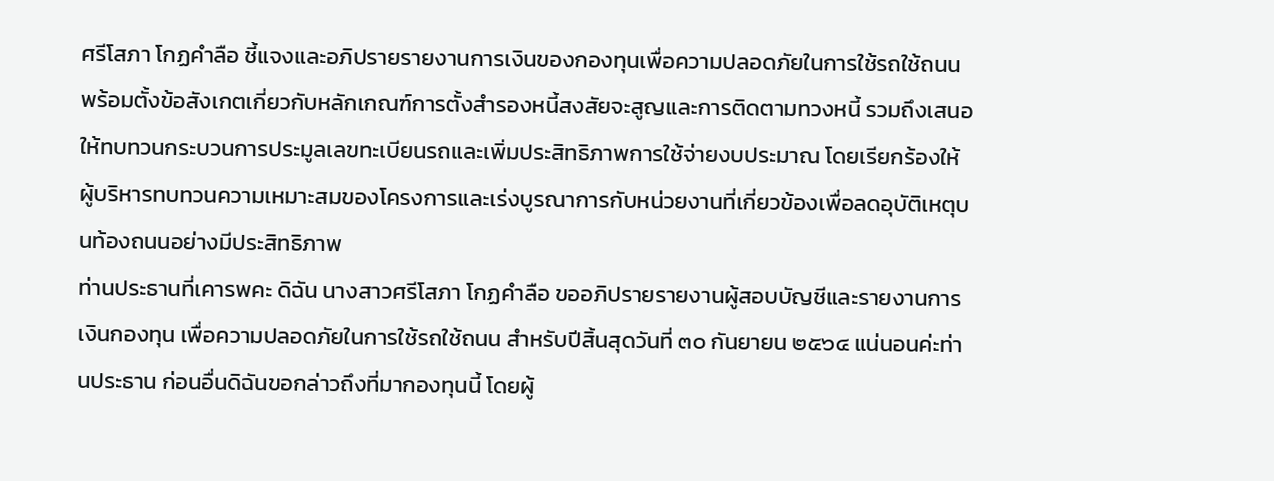ศรีโสภา โกฏคำลือ ชี้แจงและอภิปรายรายงานการเงินของกองทุนเพื่อความปลอดภัยในการใช้รถใช้ถนน พร้อมตั้งข้อสังเกตเกี่ยวกับหลักเกณฑ์การตั้งสำรองหนี้สงสัยจะสูญและการติดตามทวงหนี้ รวมถึงเสนอให้ทบทวนกระบวนการประมูลเลขทะเบียนรถและเพิ่มประสิทธิภาพการใช้จ่ายงบประมาณ โดยเรียกร้องให้ผู้บริหารทบทวนความเหมาะสมของโครงการและเร่งบูรณาการกับหน่วยงานที่เกี่ยวข้องเพื่อลดอุบัติเหตุบนท้องถนนอย่างมีประสิทธิภาพ
ท่านประธานที่เคารพคะ ดิฉัน นางสาวศรีโสภา โกฏคำลือ ขออภิปรายรายงานผู้สอบบัญชีและรายงานการเงินกองทุน เพื่อความปลอดภัยในการใช้รถใช้ถนน สำหรับปีสิ้นสุดวันที่ ๓๐ กันยายน ๒๕๖๔ แน่นอนค่ะท่านประธาน ก่อนอื่นดิฉันขอกล่าวถึงที่มากองทุนนี้ โดยผู้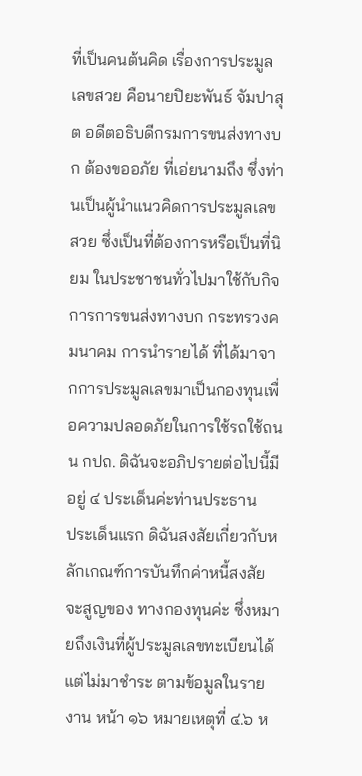ที่เป็นคนต้นคิด เรื่องการประมูลเลขสวย คือนายปิยะพันธ์ จัมปาสุต อดีตอธิบดีกรมการขนส่งทางบก ต้องขออภัย ที่เอ่ยนามถึง ซึ่งท่านเป็นผู้นำแนวคิดการประมูลเลขสวย ซึ่งเป็นที่ต้องการหรือเป็นที่นิยม ในประชาชนทั่วไปมาใช้กับกิจการการขนส่งทางบก กระทรวงคมนาคม การนำรายได้ ที่ได้มาจากการประมูลเลขมาเป็นกองทุนเพื่อความปลอดภัยในการใช้รถใช้ถนน กปถ. ดิฉันจะอภิปรายต่อไปนี้มีอยู่ ๔ ประเด็นค่ะท่านประธาน
ประเด็นแรก ดิฉันสงสัยเกี่ยวกับหลักเกณฑ์การบันทึกค่าหนี้สงสัยจะสูญของ ทางกองทุนค่ะ ซึ่งหมายถึงเงินที่ผู้ประมูลเลขทะเบียนได้แต่ไม่มาชำระ ตามข้อมูลในรายงาน หน้า ๑๖ หมายเหตุที่ ๔.๖ ห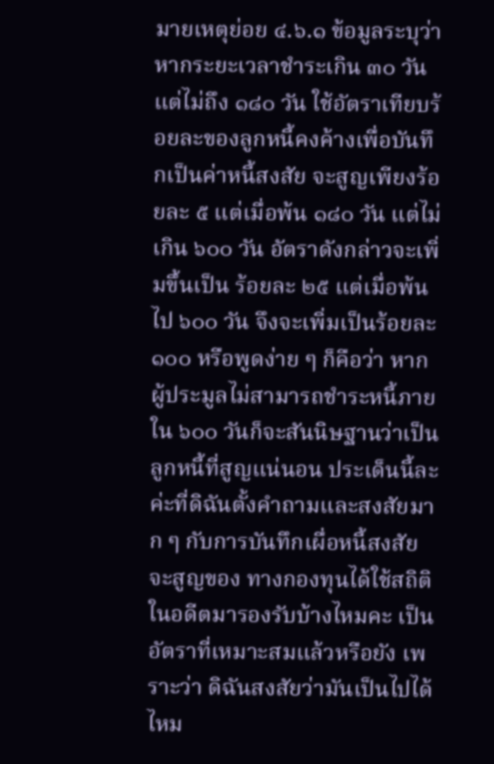มายเหตุย่อย ๔.๖.๑ ข้อมูลระบุว่าหากระยะเวลาชำระเกิน ๓๐ วัน แต่ไม่ถึง ๑๘๐ วัน ใช้อัตราเทียบร้อยละของลูกหนี้คงค้างเพื่อบันทึกเป็นค่าหนี้สงสัย จะสูญเพียงร้อยละ ๕ แต่เมื่อพ้น ๑๘๐ วัน แต่ไม่เกิน ๖๐๐ วัน อัตราดังกล่าวจะเพิ่มขึ้นเป็น ร้อยละ ๒๕ แต่เมื่อพ้นไป ๖๐๐ วัน จึงจะเพิ่มเป็นร้อยละ ๑๐๐ หรือพูดง่าย ๆ ก็คือว่า หากผู้ประมูลไม่สามารถชำระหนี้ภายใน ๖๐๐ วันก็จะสันนิษฐานว่าเป็นลูกหนี้ที่สูญแน่นอน ประเด็นนี้ละค่ะที่ดิฉันตั้งคำถามและสงสัยมาก ๆ กับการบันทึกเผื่อหนี้สงสัยจะสูญของ ทางกองทุนได้ใช้สถิติในอดีตมารองรับบ้างไหมคะ เป็นอัตราที่เหมาะสมแล้วหรือยัง เพราะว่า ดิฉันสงสัยว่ามันเป็นไปได้ไหม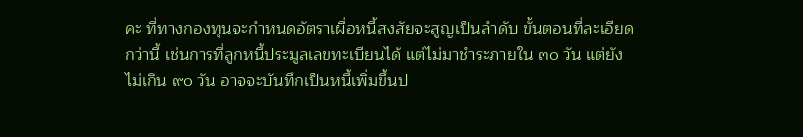คะ ที่ทางกองทุนจะกำหนดอัตราเผื่อหนี้สงสัยจะสูญเป็นลำดับ ขั้นตอนที่ละเอียดกว่านี้ เช่นการที่ลูกหนี้ประมูลเลขทะเบียนได้ แต่ไม่มาชำระภายใน ๓๐ วัน แต่ยังไม่เกิน ๙๐ วัน อาจจะบันทึกเป็นหนี้เพิ่มขึ้นป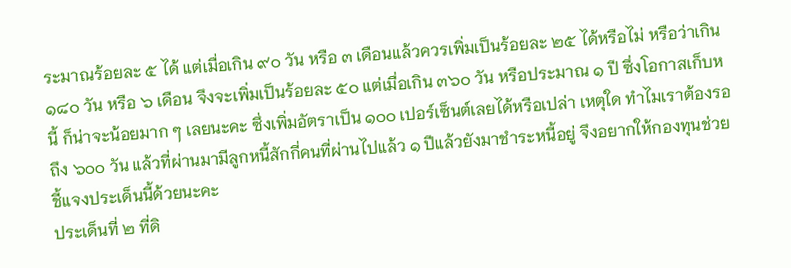ระมาณร้อยละ ๕ ได้ แต่เมื่อเกิน ๙๐ วัน หรือ ๓ เดือนแล้วควรเพิ่มเป็นร้อยละ ๒๕ ได้หรือไม่ หรือว่าเกิน ๑๘๐ วัน หรือ ๖ เดือน จึงจะเพิ่มเป็นร้อยละ ๕๐ แต่เมื่อเกิน ๓๖๐ วัน หรือประมาณ ๑ ปี ซึ่งโอกาสเก็บหนี้ ก็น่าจะน้อยมาก ๆ เลยนะคะ ซึ่งเพิ่มอัตราเป็น ๑๐๐ เปอร์เซ็นต์เลยได้หรือเปล่า เหตุใด ทำไมเราต้องรอถึง ๖๐๐ วัน แล้วที่ผ่านมามีลูกหนี้สักกี่คนที่ผ่านไปแล้ว ๑ ปีแล้วยังมาชำระหนี้อยู่ จึงอยากให้กองทุนช่วยชี้แจงประเด็นนี้ด้วยนะคะ
ประเด็นที่ ๒ ที่ดิ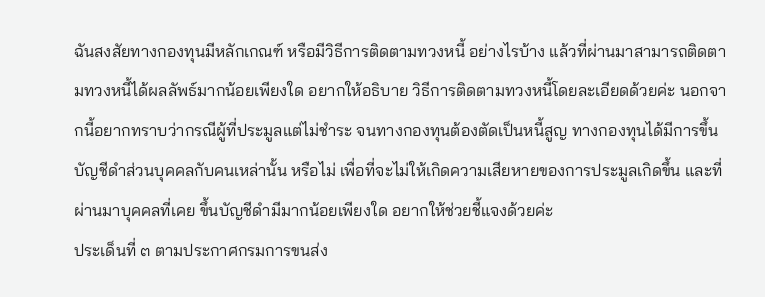ฉันสงสัยทางกองทุนมีหลักเกณฑ์ หรือมีวิธีการติดตามทวงหนี้ อย่างไรบ้าง แล้วที่ผ่านมาสามารถติดตามทวงหนี้ได้ผลลัพธ์มากน้อยเพียงใด อยากให้อธิบาย วิธีการติดตามทวงหนี้โดยละเอียดด้วยค่ะ นอกจากนี้อยากทราบว่ากรณีผู้ที่ประมูลแต่ไม่ชำระ จนทางกองทุนต้องตัดเป็นหนี้สูญ ทางกองทุนได้มีการขึ้นบัญชีดำส่วนบุคคลกับคนเหล่านั้น หรือไม่ เพื่อที่จะไม่ให้เกิดความเสียหายของการประมูลเกิดขึ้น และที่ผ่านมาบุคคลที่เคย ขึ้นบัญชีดำมีมากน้อยเพียงใด อยากให้ช่วยชี้แจงด้วยค่ะ
ประเด็นที่ ๓ ตามประกาศกรมการขนส่ง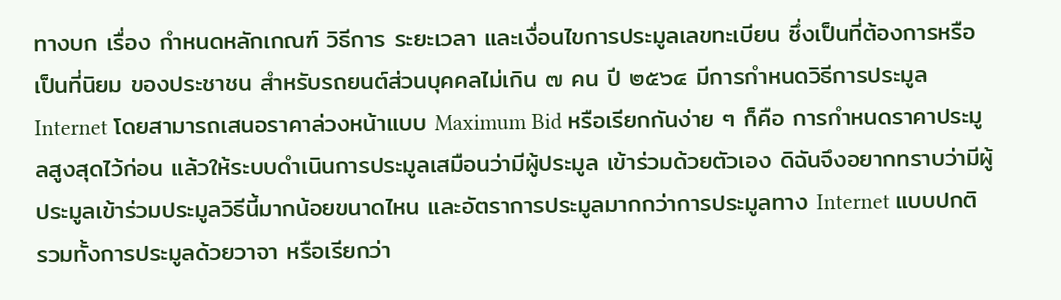ทางบก เรื่อง กำหนดหลักเกณฑ์ วิธีการ ระยะเวลา และเงื่อนไขการประมูลเลขทะเบียน ซึ่งเป็นที่ต้องการหรือเป็นที่นิยม ของประชาชน สำหรับรถยนต์ส่วนบุคคลไม่เกิน ๗ คน ปี ๒๕๖๔ มีการกำหนดวิธีการประมูล Internet โดยสามารถเสนอราคาล่วงหน้าแบบ Maximum Bid หรือเรียกกันง่าย ๆ ก็คือ การกำหนดราคาประมูลสูงสุดไว้ก่อน แล้วให้ระบบดำเนินการประมูลเสมือนว่ามีผู้ประมูล เข้าร่วมด้วยตัวเอง ดิฉันจึงอยากทราบว่ามีผู้ประมูลเข้าร่วมประมูลวิธีนี้มากน้อยขนาดไหน และอัตราการประมูลมากกว่าการประมูลทาง Internet แบบปกติ รวมทั้งการประมูลด้วยวาจา หรือเรียกว่า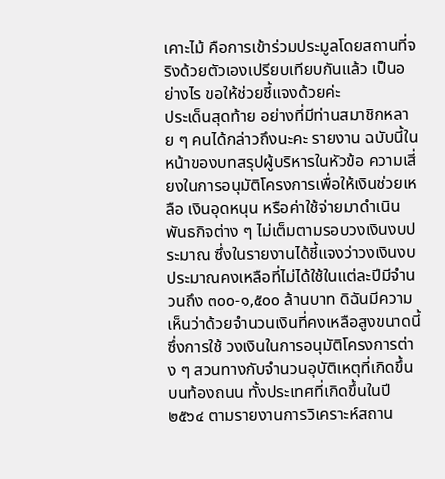เคาะไม้ คือการเข้าร่วมประมูลโดยสถานที่จริงด้วยตัวเองเปรียบเทียบกันแล้ว เป็นอย่างไร ขอให้ช่วยชี้แจงด้วยค่ะ
ประเด็นสุดท้าย อย่างที่มีท่านสมาชิกหลาย ๆ คนได้กล่าวถึงนะคะ รายงาน ฉบับนี้ในหน้าของบทสรุปผู้บริหารในหัวข้อ ความเสี่ยงในการอนุมัติโครงการเพื่อให้เงินช่วยเหลือ เงินอุดหนุน หรือค่าใช้จ่ายมาดำเนินพันธกิจต่าง ๆ ไม่เต็มตามรอบวงเงินงบประมาณ ซึ่งในรายงานได้ชี้แจงว่าวงเงินงบประมาณคงเหลือที่ไม่ได้ใช้ในแต่ละปีมีจำนวนถึง ๓๐๐-๑,๕๐๐ ล้านบาท ดิฉันมีความเห็นว่าด้วยจำนวนเงินที่คงเหลือสูงขนาดนี้ ซึ่งการใช้ วงเงินในการอนุมัติโครงการต่าง ๆ สวนทางกับจำนวนอุบัติเหตุที่เกิดขึ้นบนท้องถนน ทั้งประเทศที่เกิดขึ้นในปี ๒๕๖๔ ตามรายงานการวิเคราะห์สถาน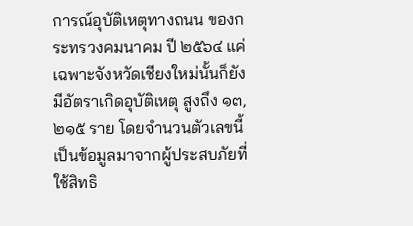การณ์อุบัติเหตุทางถนน ของกระทรวงคมนาคม ปี ๒๕๖๔ แค่เฉพาะจังหวัดเชียงใหม่นั้นก็ยังมีอัตราเกิดอุบัติเหตุ สูงถึง ๑๓,๒๑๕ ราย โดยจำนวนตัวเลขนี้เป็นข้อมูลมาจากผู้ประสบภัยที่ใช้สิทธิ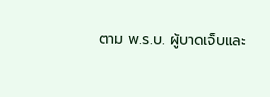ตาม พ.ร.บ. ผู้บาดเจ็บและ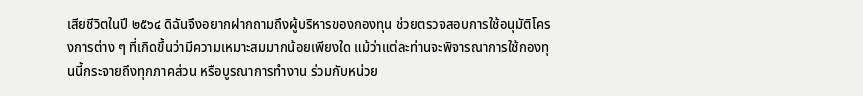เสียชีวิตในปี ๒๕๖๔ ดิฉันจึงอยากฝากถามถึงผู้บริหารของกองทุน ช่วยตรวจสอบการใช้อนุมัติโครงการต่าง ๆ ที่เกิดขึ้นว่ามีความเหมาะสมมากน้อยเพียงใด แม้ว่าแต่ละท่านจะพิจารณาการใช้กองทุนนี้กระจายถึงทุกภาคส่วน หรือบูรณาการทำงาน ร่วมกับหน่วย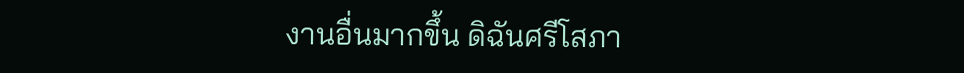งานอื่นมากขึ้น ดิฉันศรีโสภา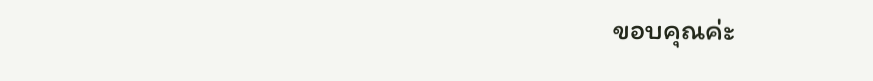ขอบคุณค่ะ